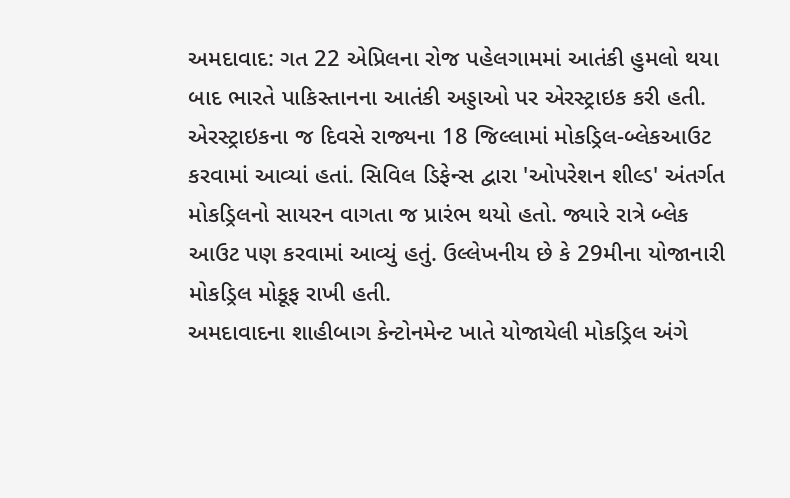અમદાવાદ: ગત 22 એપ્રિલના રોજ પહેલગામમાં આતંકી હુમલો થયા બાદ ભારતે પાકિસ્તાનના આતંકી અડ્ડાઓ પર એરસ્ટ્રાઇક કરી હતી. એરસ્ટ્રાઇકના જ દિવસે રાજ્યના 18 જિલ્લામાં મોકડ્રિલ-બ્લેકઆઉટ કરવામાં આવ્યાં હતાં. સિવિલ ડિફેન્સ દ્વારા 'ઓપરેશન શીલ્ડ' અંતર્ગત મોકડ્રિલનો સાયરન વાગતા જ પ્રારંભ થયો હતો. જ્યારે રાત્રે બ્લેક આઉટ પણ કરવામાં આવ્યું હતું. ઉલ્લેખનીય છે કે 29મીના યોજાનારી મોકડ્રિલ મોકૂફ રાખી હતી.
અમદાવાદના શાહીબાગ કેન્ટોનમેન્ટ ખાતે યોજાયેલી મોકડ્રિલ અંગે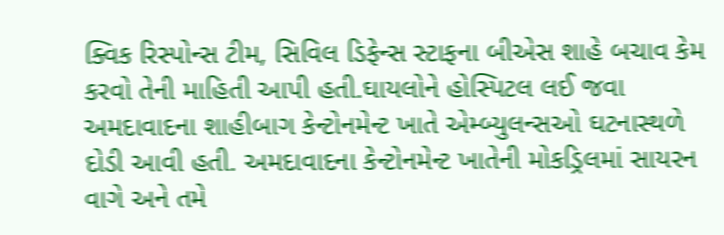ક્વિક રિસ્પોન્સ ટીમ, સિવિલ ડિફેન્સ સ્ટાફના બીએસ શાહે બચાવ કેમ કરવો તેની માહિતી આપી હતી.ઘાયલોને હોસ્પિટલ લઈ જવા અમદાવાદના શાહીબાગ કેન્ટોનમેન્ટ ખાતે એમ્બ્યુલન્સઓ ઘટનાસ્થળે દોડી આવી હતી. અમદાવાદના કેન્ટોનમેન્ટ ખાતેની મોકડ્રિલમાં સાયરન વાગે અને તમે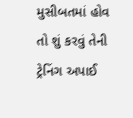મુસીબતમાં હોવ તો શું કરવું તેની ટ્રેનિંગ અપાઈ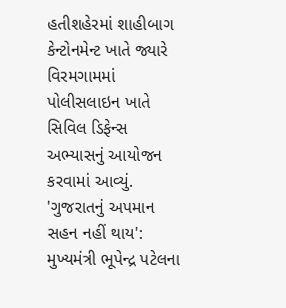હતીશહેરમાં શાહીબાગ કેન્ટોનમેન્ટ ખાતે જ્યારે વિરમગામમાં પોલીસલાઇન ખાતે સિવિલ ડિફેન્સ અભ્યાસનું આયોજન કરવામાં આવ્યું.
'ગુજરાતનું અપમાન સહન નહીં થાય': મુખ્યમંત્રી ભૂપેન્દ્ર પટેલના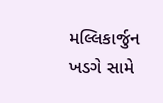મલ્લિકાર્જુન ખડગે સામે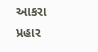આકરા પ્રહાર